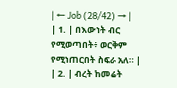| ← Job (28/42) → |
| 1. | በእውነት ብር የሚወጣበት፥ ወርቅም የሚነጠርበት ስፍራ አለ። |
| 2. | ብረት ከመሬት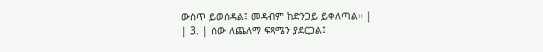ውስጥ ይወሰዳል፤ መዳብም ከድንጋይ ይቀለጣል። |
| 3. | ሰው ለጨለማ ፍጻሜን ያደርጋል፤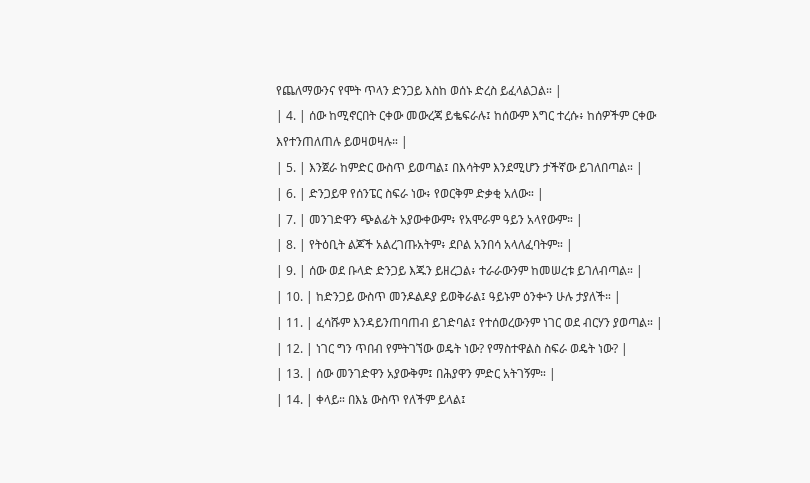የጨለማውንና የሞት ጥላን ድንጋይ እስከ ወሰኑ ድረስ ይፈላልጋል። |
| 4. | ሰው ከሚኖርበት ርቀው መውረጃ ይቈፍራሉ፤ ከሰውም እግር ተረሱ፥ ከሰዎችም ርቀው እየተንጠለጠሉ ይወዛወዛሉ። |
| 5. | እንጀራ ከምድር ውስጥ ይወጣል፤ በእሳትም እንደሚሆን ታችኛው ይገለበጣል። |
| 6. | ድንጋይዋ የሰንፔር ስፍራ ነው፥ የወርቅም ድቃቂ አለው። |
| 7. | መንገድዋን ጭልፊት አያውቀውም፥ የአሞራም ዓይን አላየውም። |
| 8. | የትዕቢት ልጆች አልረገጡአትም፥ ደቦል አንበሳ አላለፈባትም። |
| 9. | ሰው ወደ ቡላድ ድንጋይ እጁን ይዘረጋል፥ ተራራውንም ከመሠረቱ ይገለብጣል። |
| 10. | ከድንጋይ ውስጥ መንዶልዶያ ይወቅራል፤ ዓይኑም ዕንቍን ሁሉ ታያለች። |
| 11. | ፈሳሹም እንዳይንጠባጠብ ይገድባል፤ የተሰወረውንም ነገር ወደ ብርሃን ያወጣል። |
| 12. | ነገር ግን ጥበብ የምትገኘው ወዴት ነው? የማስተዋልስ ስፍራ ወዴት ነው? |
| 13. | ሰው መንገድዋን አያውቅም፤ በሕያዋን ምድር አትገኝም። |
| 14. | ቀላይ። በእኔ ውስጥ የለችም ይላል፤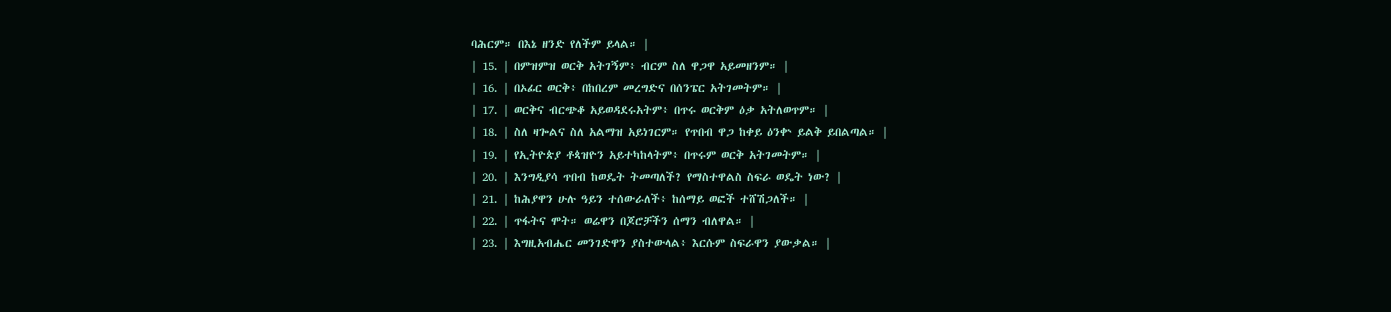ባሕርም። በእኔ ዘንድ የለችም ይላል። |
| 15. | በምዝምዝ ወርቅ አትገኝም፥ ብርም ስለ ዋጋዋ አይመዘንም። |
| 16. | በኦፊር ወርቅ፥ በከበረም መረግድና በሰንፔር አትገመትም። |
| 17. | ወርቅና ብርጭቆ አይወዳደሩአትም፥ በጥሩ ወርቅም ዕቃ አትለወጥም። |
| 18. | ስለ ዛጐልና ስለ አልማዝ አይነገርም። የጥበብ ዋጋ ከቀይ ዕንቍ ይልቅ ይበልጣል። |
| 19. | የኢትዮጵያ ቶጳዝዮን አይተካከላትም፥ በጥሩም ወርቅ አትገመትም። |
| 20. | እንግዲያሳ ጥበብ ከወዴት ትመጣለች? የማስተዋልስ ስፍራ ወዴት ነው? |
| 21. | ከሕያዋን ሁሉ ዓይን ተሰውራለች፥ ከሰማይ ወፎች ተሸሽጋለች። |
| 22. | ጥፋትና ሞት። ወሬዋን በጆሮቻችን ሰማን ብለዋል። |
| 23. | እግዚአብሔር መንገድዋን ያስተውላል፥ እርሱም ስፍራዋን ያውቃል። |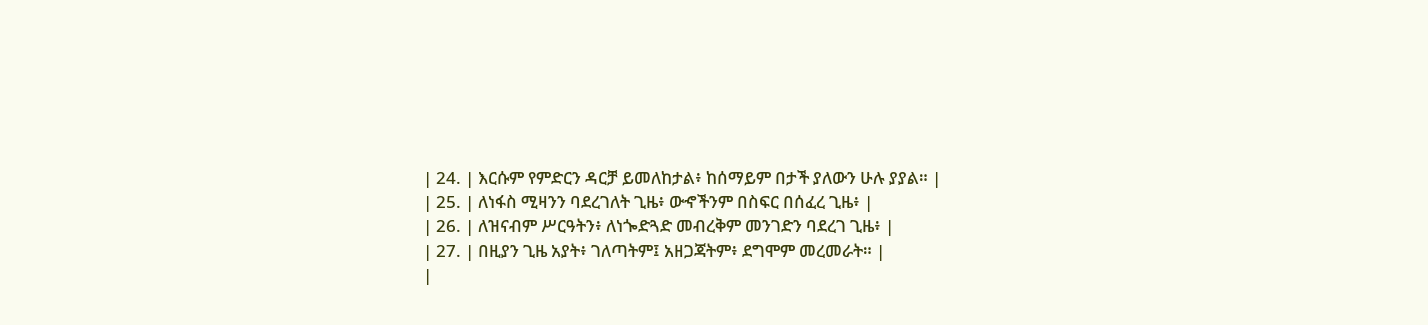| 24. | እርሱም የምድርን ዳርቻ ይመለከታል፥ ከሰማይም በታች ያለውን ሁሉ ያያል። |
| 25. | ለነፋስ ሚዛንን ባደረገለት ጊዜ፥ ውኆችንም በስፍር በሰፈረ ጊዜ፥ |
| 26. | ለዝናብም ሥርዓትን፥ ለነጐድጓድ መብረቅም መንገድን ባደረገ ጊዜ፥ |
| 27. | በዚያን ጊዜ አያት፥ ገለጣትም፤ አዘጋጃትም፥ ደግሞም መረመራት። |
|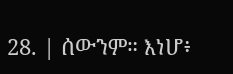28. | ሰውንም። እነሆ፥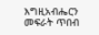እግዚአብሔርን መፍራት ጥበብ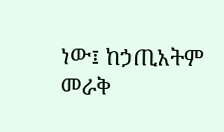ነው፤ ከኃጢአትም መራቅ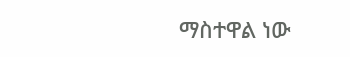ማስተዋል ነው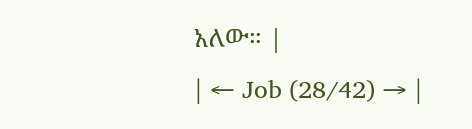አለው። |
| ← Job (28/42) → |